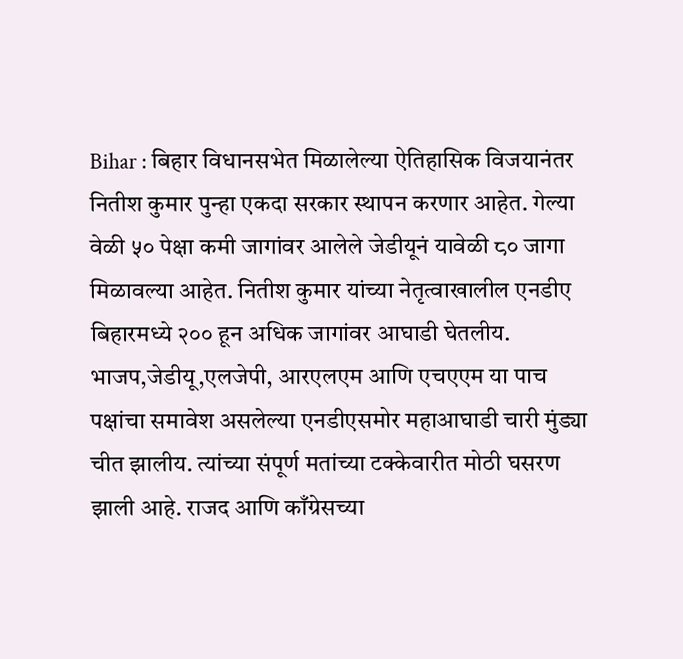Bihar : बिहार विधानसभेत मिळालेल्या ऐतिहासिक विजयानंतर नितीश कुमार पुन्हा एकदा सरकार स्थापन करणार आहेत. गेल्या वेळी ५० पेक्षा कमी जागांवर आलेले जेडीयूनं यावेळी ८० जागा मिळावल्या आहेत. नितीश कुमार यांच्या नेतृत्वाखालील एनडीए बिहारमध्ये २०० हून अधिक जागांवर आघाडी घेतलीय. भाजप,जेडीयू,एलजेपी, आरएलएम आणि एचएएम या पाच पक्षांचा समावेश असलेल्या एनडीएसमोर महाआघाडी चारी मुंड्या चीत झालीय. त्यांच्या संपूर्ण मतांच्या टक्केवारीत मोठी घसरण झाली आहे. राजद आणि काँग्रेसच्या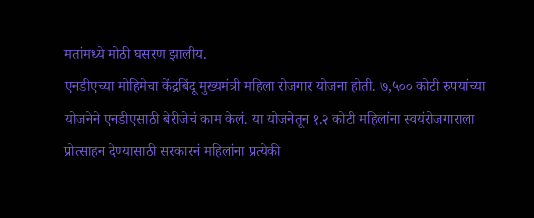मतांमध्ये मोठी घसरण झालीय.
एनडीएच्या मोहिमेचा केंद्रबिंदू मुख्यमंत्री महिला रोजगार योजना होती. ७,५०० कोटी रुपयांच्या योजनेने एनडीएसाठी बेरीजेचं काम केलं. या योजनेतून १.२ कोटी महिलांना स्वयंरोजगाराला प्रोत्साहन देण्यासाठी सरकारनं महिलांना प्रत्येकी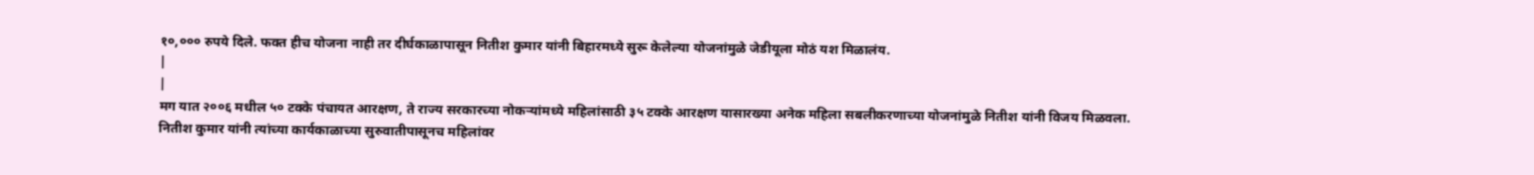१०,००० रुपये दिले. फक्त हीच योजना नाही तर दीर्घकाळापासून नितीश कुमार यांनी बिहारमध्ये सुरू केलेल्या योजनांमुळे जेडीयूला मोठं यश मिळालंय.
|
|
मग यात २००६ मधील ५० टक्के पंचायत आरक्षण, ते राज्य सरकारच्या नोकऱ्यांमध्ये महिलांसाठी ३५ टक्के आरक्षण यासारख्या अनेक महिला सबलीकरणाच्या योजनांमुळे नितीश यांनी विजय मिळवला.
नितीश कुमार यांनी त्यांच्या कार्यकाळाच्या सुरुवातीपासूनच महिलांवर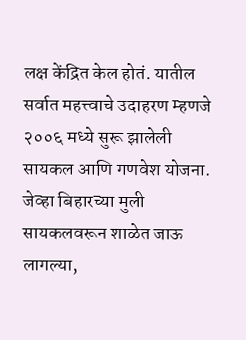लक्ष केंद्रित केल होतं. यातील सर्वात महत्त्वाचे उदाहरण म्हणजे २००६ मध्ये सुरू झालेली सायकल आणि गणवेश योजना. जेव्हा बिहारच्या मुली सायकलवरून शाळेत जाऊ लागल्या,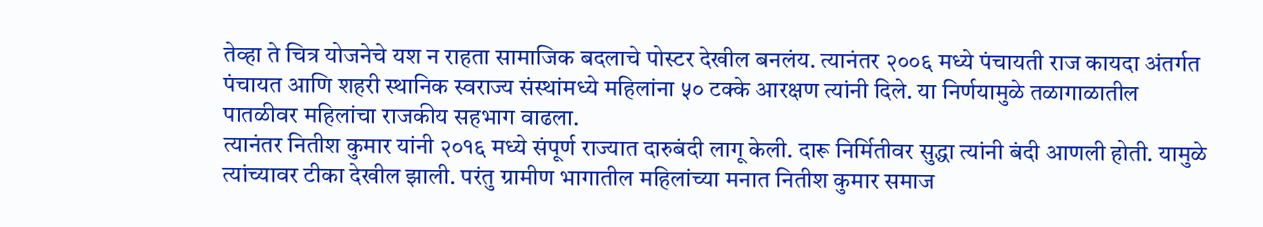तेव्हा ते चित्र योजनेचे यश न राहता सामाजिक बदलाचे पोस्टर देखील बनलंय. त्यानंतर २००६ मध्ये पंचायती राज कायदा अंतर्गत पंचायत आणि शहरी स्थानिक स्वराज्य संस्थांमध्ये महिलांना ५० टक्के आरक्षण त्यांनी दिले. या निर्णयामुळे तळागाळातील पातळीवर महिलांचा राजकीय सहभाग वाढला.
त्यानंतर नितीश कुमार यांनी २०१६ मध्ये संपूर्ण राज्यात दारुबंदी लागू केली. दारू निर्मितीवर सुद्धा त्यांनी बंदी आणली होती. यामुळे त्यांच्यावर टीका देखील झाली. परंतु ग्रामीण भागातील महिलांच्या मनात नितीश कुमार समाज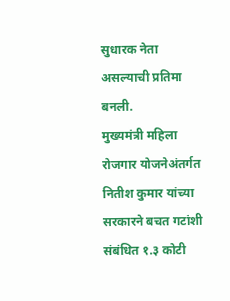सुधारक नेता असल्याची प्रतिमा बनली.
मुख्यमंत्री महिला रोजगार योजनेअंतर्गत नितीश कुमार यांच्या सरकारने बचत गटांशी संबंधित १.३ कोटी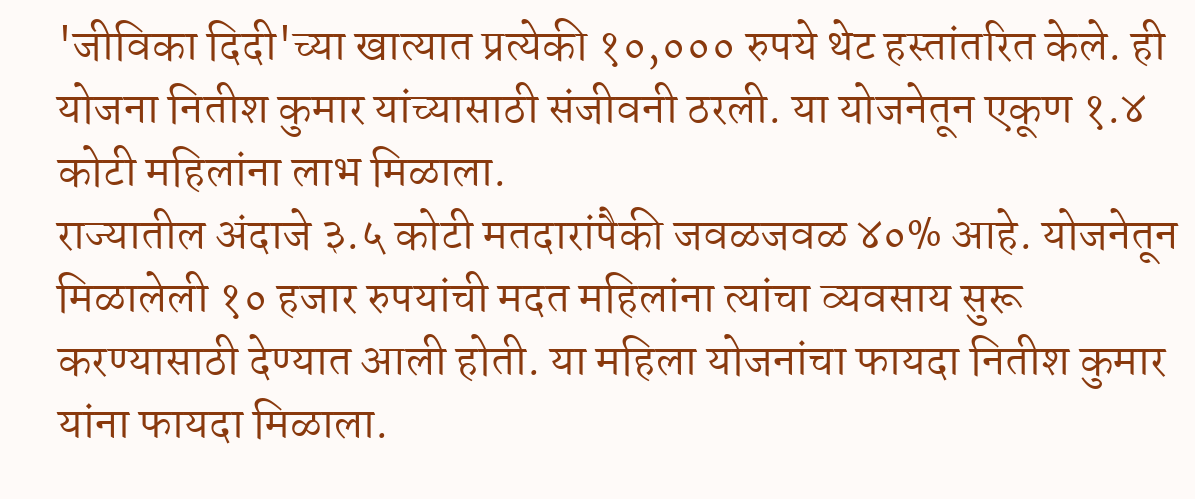'जीविका दिदी'च्या खात्यात प्रत्येकी १०,००० रुपये थेट हस्तांतरित केले. ही योजना नितीश कुमार यांच्यासाठी संजीवनी ठरली. या योजनेतून एकूण १.४ कोटी महिलांना लाभ मिळाला.
राज्यातील अंदाजे ३.५ कोटी मतदारांपैकी जवळजवळ ४०% आहे. योजनेतून मिळालेली १० हजार रुपयांची मदत महिलांना त्यांचा व्यवसाय सुरू करण्यासाठी देण्यात आली होती. या महिला योजनांचा फायदा नितीश कुमार यांना फायदा मिळाला.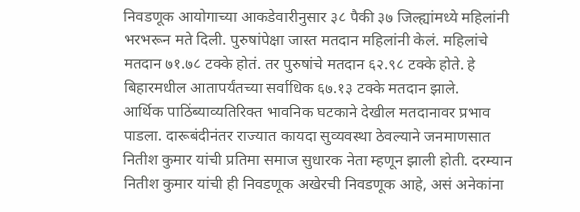निवडणूक आयोगाच्या आकडेवारीनुसार ३८ पैकी ३७ जिल्ह्यांमध्ये महिलांनी भरभरून मते दिली. पुरुषांपेक्षा जास्त मतदान महिलांनी केलं. महिलांचे मतदान ७१.७८ टक्के होतं. तर पुरुषांचे मतदान ६२.९८ टक्के होते. हे बिहारमधील आतापर्यंतच्या सर्वाधिक ६७.१३ टक्के मतदान झाले.
आर्थिक पाठिंब्याव्यतिरिक्त भावनिक घटकाने देखील मतदानावर प्रभाव पाडला. दारूबंदीनंतर राज्यात कायदा सुव्यवस्था ठेवल्याने जनमाणसात नितीश कुमार यांची प्रतिमा समाज सुधारक नेता म्हणून झाली होती. दरम्यान नितीश कुमार यांची ही निवडणूक अखेरची निवडणूक आहे, असं अनेकांना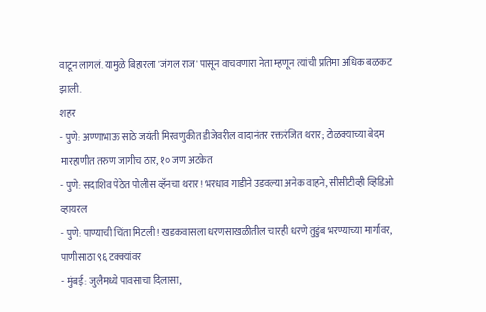वाटून लागलं. यामुळे बिहारला 'जंगल राज' पासून वाचवणारा नेता म्हणून त्यांची प्रतिमा अधिक बळकट झाली.
शहर
- पुणे: अण्णाभाऊ साठे जयंती मिरवणुकीत डीजेवरील वादानंतर रक्तरंजित थरार; टोळक्याच्या बेदम मारहाणीत तरुण जागीच ठार, १० जण अटकेत
- पुणे: सदाशिव पेठेत पोलीस व्हॅनचा थरार! भरधाव गाडीने उडवल्या अनेक वाहने, सीसीटीव्ही व्हिडिओ व्हायरल
- पुणे: पाण्याची चिंता मिटली! खडकवासला धरणसाखळीतील चारही धरणे तुडुंब भरण्याच्या मार्गावर, पाणीसाठा ९६ टक्क्यांवर
- मुंबई: जुलैमध्ये पावसाचा दिलासा,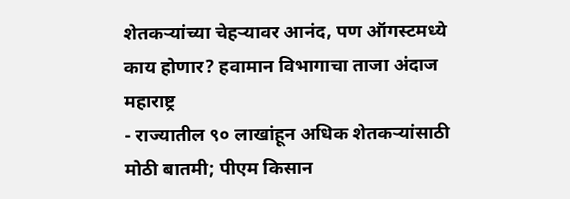शेतकऱ्यांच्या चेहऱ्यावर आनंद, पण ऑगस्टमध्ये काय होणार? हवामान विभागाचा ताजा अंदाज
महाराष्ट्र
- राज्यातील ९० लाखांहून अधिक शेतकऱ्यांसाठी मोठी बातमी; पीएम किसान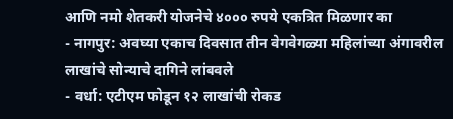आणि नमो शेतकरी योजनेचे ४००० रुपये एकत्रित मिळणार का
- नागपुर: अवघ्या एकाच दिवसात तीन वेगवेगळ्या महिलांच्या अंगावरील लाखांचे सोन्याचे दागिने लांबवले
- वर्धा: एटीएम फोडून १२ लाखांची रोकड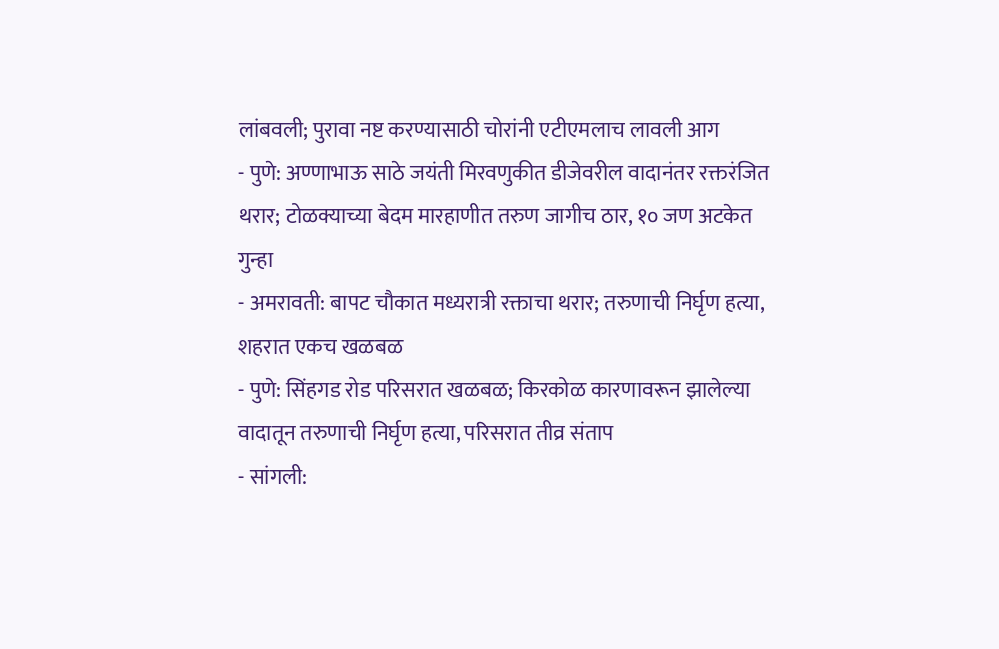लांबवली; पुरावा नष्ट करण्यासाठी चोरांनी एटीएमलाच लावली आग
- पुणे: अण्णाभाऊ साठे जयंती मिरवणुकीत डीजेवरील वादानंतर रक्तरंजित थरार; टोळक्याच्या बेदम मारहाणीत तरुण जागीच ठार, १० जण अटकेत
गुन्हा
- अमरावती: बापट चौकात मध्यरात्री रक्ताचा थरार; तरुणाची निर्घृण हत्या, शहरात एकच खळबळ
- पुणे: सिंहगड रोड परिसरात खळबळ; किरकोळ कारणावरून झालेल्या वादातून तरुणाची निर्घृण हत्या, परिसरात तीव्र संताप
- सांगली: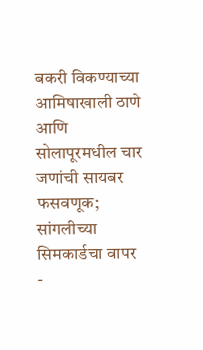बकरी विकण्याच्या आमिषाखाली ठाणे आणि सोलापूरमधील चार जणांची सायबर फसवणूक; सांगलीच्या सिमकार्डचा वापर
-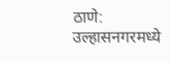ठाणे: उल्हासनगरमध्ये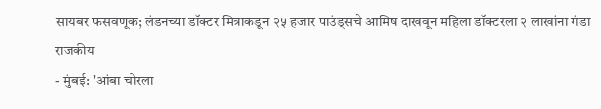सायबर फसवणूक; लंडनच्या डॉक्टर मित्राकडून २५ हजार पाउंड्सचे आमिष दाखवून महिला डॉक्टरला २ लाखांना गंडा
राजकीय
- मुंबई: 'आंबा चोरला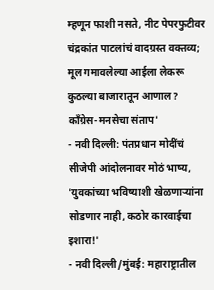म्हणून फाशी नसते, नीट पेपरफुटीवर चंद्रकांत पाटलांचं वादग्रस्त वक्तव्य; मूल गमावलेल्या आईला लेकरू कुठल्या बाजारातून आणाल? काँग्रेस-मनसेचा संताप'
- नवी दिल्ली: पंतप्रधान मोदींचं सीजेपी आंदोलनावर मोठं भाष्य, 'युवकांच्या भविष्याशी खेळणाऱ्यांना सोडणार नाही, कठोर कारवाईचा इशारा!'
- नवी दिल्ली/मुंबई: महाराष्ट्रातील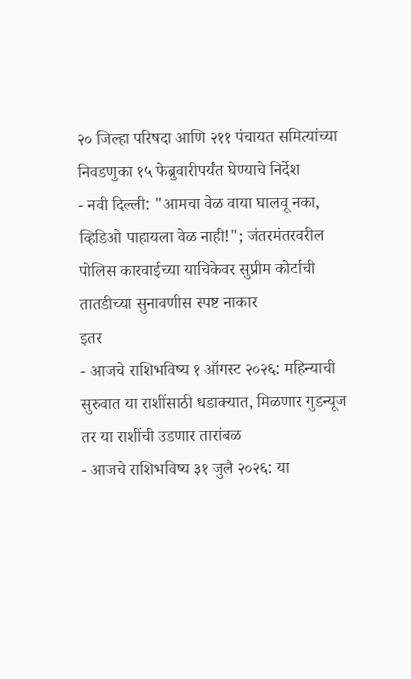२० जिल्हा परिषदा आणि २११ पंचायत समित्यांच्या निवडणुका १५ फेब्रुवारीपर्यंत घेण्याचे निर्देश
- नवी दिल्ली: "आमचा वेळ वाया घालवू नका, व्हिडिओ पाहायला वेळ नाही!"; जंतरमंतरवरील पोलिस कारवाईच्या याचिकेवर सुप्रीम कोर्टाची तातडीच्या सुनावणीस स्पष्ट नाकार
इतर
- आजचे राशिभविष्य १ ऑगस्ट २०२६: महिन्याची सुरुवात या राशींसाठी धडाक्यात, मिळणार गुडन्यूज तर या राशींची उडणार तारांबळ
- आजचे राशिभविष्य ३१ जुलै २०२६: या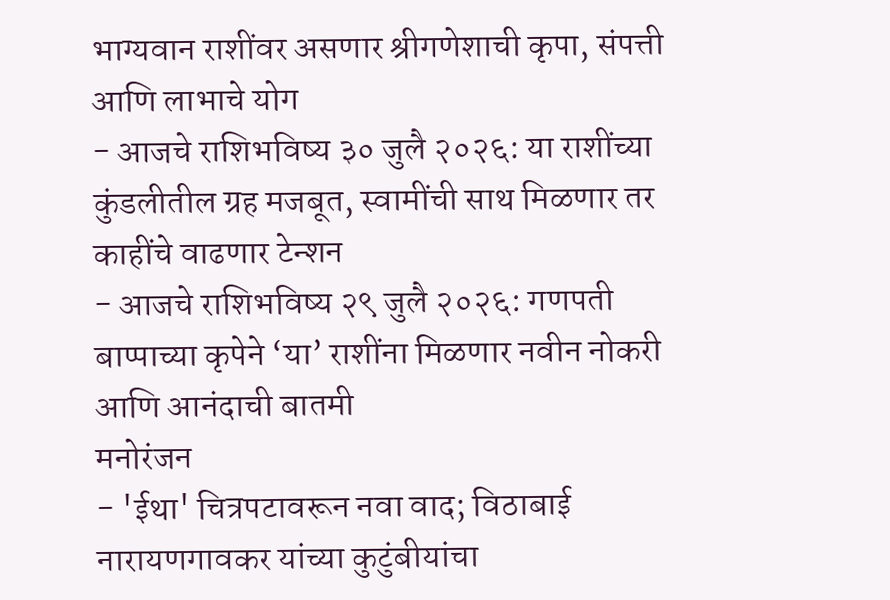भाग्यवान राशींवर असणार श्रीगणेशाची कृपा, संपत्ती आणि लाभाचे योग
- आजचे राशिभविष्य ३० जुलै २०२६: या राशींच्या कुंडलीतील ग्रह मजबूत, स्वामींची साथ मिळणार तर काहींचे वाढणार टेन्शन
- आजचे राशिभविष्य २९ जुलै २०२६: गणपती बाप्पाच्या कृपेने ‘या’ राशींना मिळणार नवीन नोकरी आणि आनंदाची बातमी
मनोरंजन
- 'ईथा' चित्रपटावरून नवा वाद; विठाबाई नारायणगावकर यांच्या कुटुंबीयांचा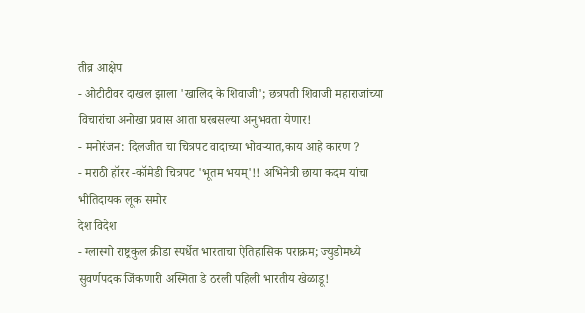तीव्र आक्षेप
- ओटीटीवर दाखल झाला 'खालिद के शिवाजी'; छत्रपती शिवाजी महाराजांच्या विचारांचा अनोखा प्रवास आता घरबसल्या अनुभवता येणार!
- मनोरंजन: दिलजीत चा चित्रपट वादाच्या भोवऱ्यात,काय आहे कारण ?
- मराठी हॉरर -कॉमेडी चित्रपट 'भूतम भयम्'!! अभिनेत्री छाया कदम यांचा भीतिदायक लूक समोर
देश विदेश
- ग्लास्गो राष्ट्रकुल क्रीडा स्पर्धेत भारताचा ऐतिहासिक पराक्रम; ज्युडोमध्ये सुवर्णपदक जिंकणारी अस्मिता डे ठरली पहिली भारतीय खेळाडू!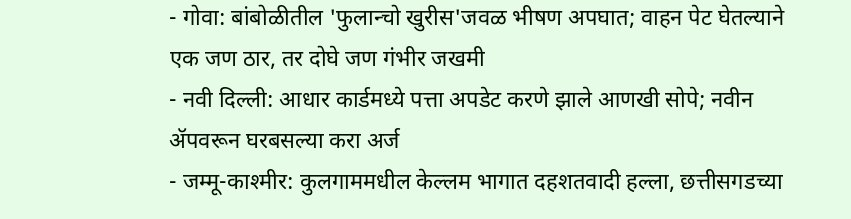- गोवा: बांबोळीतील 'फुलान्चो खुरीस'जवळ भीषण अपघात; वाहन पेट घेतल्याने एक जण ठार, तर दोघे जण गंभीर जखमी
- नवी दिल्ली: आधार कार्डमध्ये पत्ता अपडेट करणे झाले आणखी सोपे; नवीन ॲपवरून घरबसल्या करा अर्ज
- जम्मू-काश्मीर: कुलगाममधील केल्लम भागात दहशतवादी हल्ला, छत्तीसगडच्या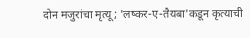दोन मजुरांचा मृत्यू; 'लष्कर-ए-तैयबा'कडून कृत्याची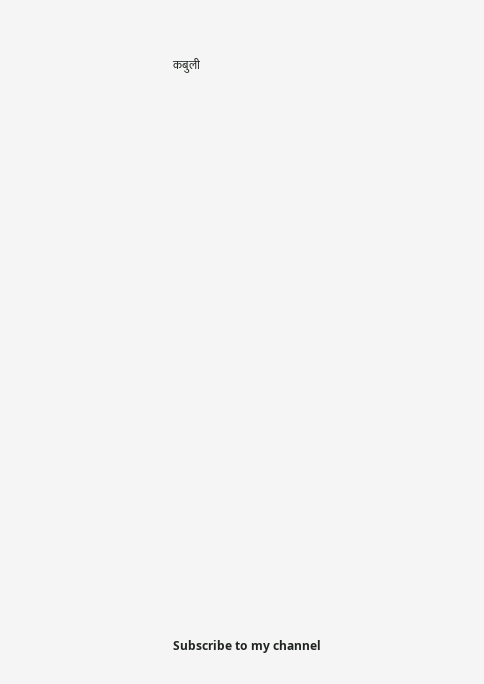कबुली





























Subscribe to my channel